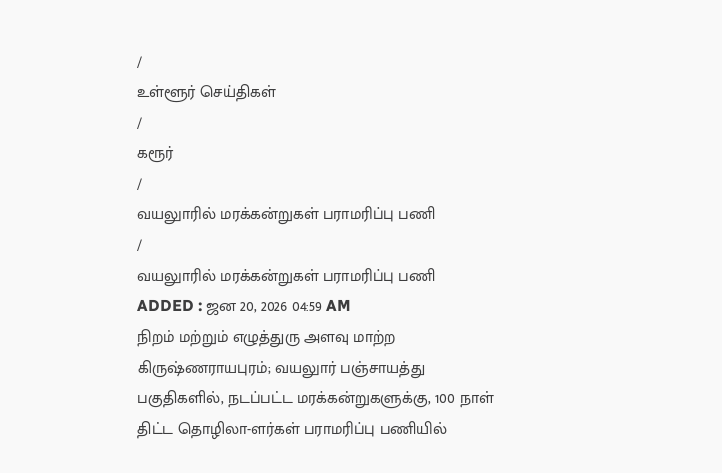/
உள்ளூர் செய்திகள்
/
கரூர்
/
வயலுாரில் மரக்கன்றுகள் பராமரிப்பு பணி
/
வயலுாரில் மரக்கன்றுகள் பராமரிப்பு பணி
ADDED : ஜன 20, 2026 04:59 AM
நிறம் மற்றும் எழுத்துரு அளவு மாற்ற
கிருஷ்ணராயபுரம்; வயலுார் பஞ்சாயத்து பகுதிகளில், நடப்பட்ட மரக்கன்றுகளுக்கு, 100 நாள் திட்ட தொழிலா-ளர்கள் பராமரிப்பு பணியில்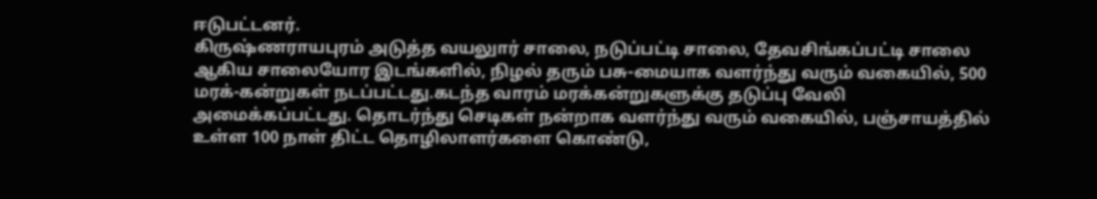ஈடுபட்டனர்.
கிருஷ்ணராயபுரம் அடுத்த வயலுார் சாலை, நடுப்பட்டி சாலை, தேவசிங்கப்பட்டி சாலை ஆகிய சாலையோர இடங்களில், நிழல் தரும் பசு-மையாக வளர்ந்து வரும் வகையில், 500 மரக்-கன்றுகள் நடப்பட்டது.கடந்த வாரம் மரக்கன்றுகளுக்கு தடுப்பு வேலி அமைக்கப்பட்டது. தொடர்ந்து செடிகள் நன்றாக வளர்ந்து வரும் வகையில், பஞ்சாயத்தில் உள்ள 100 நாள் திட்ட தொழிலாளர்களை கொண்டு,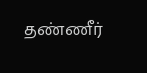தண்ணீர்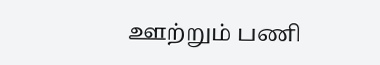ஊற்றும் பணி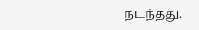நடந்தது.